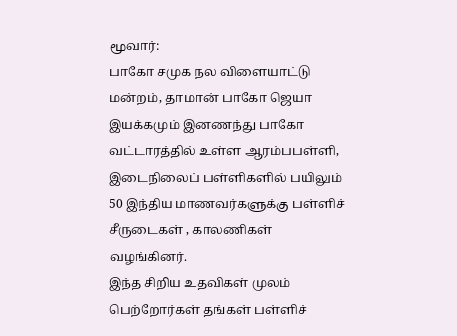மூவார்:
பாகோ சமுக நல விளையாட்டு மன்றம், தாமான் பாகோ ஜெயா இயக்கமும் இனணந்து பாகோ வட்டாரத்தில் உள்ள ஆரம்பபள்ளி, இடைநிலைப் பள்ளிகளில் பயிலும் 50 இந்திய மாணவர்களுக்கு பள்ளிச் சீருடைகள் , காலணிகள் வழங்கினர்.
இந்த சிறிய உதவிகள் முலம் பெற்றோர்கள் தங்கள் பள்ளிச்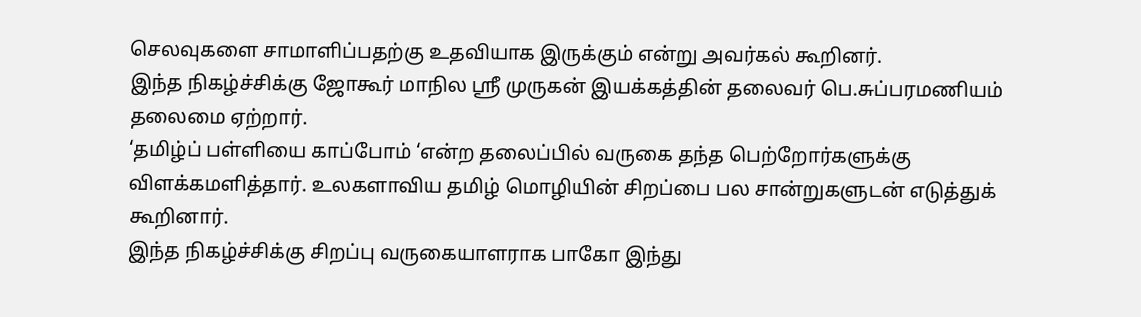செலவுகளை சாமாளிப்பதற்கு உதவியாக இருக்கும் என்று அவர்கல் கூறினர்.
இந்த நிகழ்ச்சிக்கு ஜோகூர் மாநில ஸ்ரீ முருகன் இயக்கத்தின் தலைவர் பெ.சுப்பரமணியம் தலைமை ஏற்றார்.
‘தமிழ்ப் பள்ளியை காப்போம் ‘என்ற தலைப்பில் வருகை தந்த பெற்றோர்களுக்கு விளக்கமளித்தார். உலகளாவிய தமிழ் மொழியின் சிறப்பை பல சான்றுகளுடன் எடுத்துக் கூறினார்.
இந்த நிகழ்ச்சிக்கு சிறப்பு வருகையாளராக பாகோ இந்து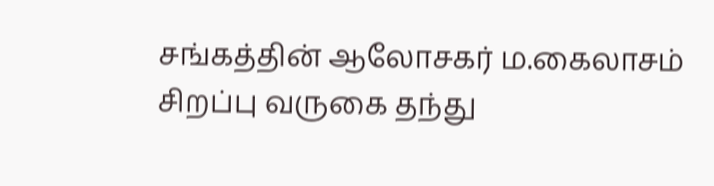சங்கத்தின் ஆலோசகர் ம.கைலாசம் சிறப்பு வருகை தந்து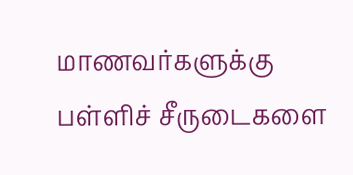மாணவர்களுக்கு பள்ளிச் சீருடைகளை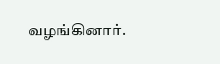வழங்கினார்.